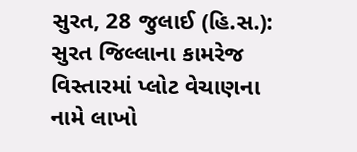સુરત, 28 જુલાઈ (હિ.સ.): સુરત જિલ્લાના કામરેજ વિસ્તારમાં પ્લોટ વેચાણના નામે લાખો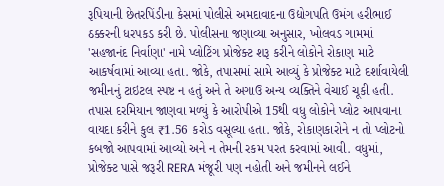રૂપિયાની છેતરપિંડીના કેસમાં પોલીસે અમદાવાદના ઉદ્યોગપતિ ઉમંગ હરીભાઈ ઠક્કરની ધરપકડ કરી છે. પોલીસના જણાવ્યા અનુસાર, ખોલવડ ગામમાં 'સહજાનંદ નિર્વાણા' નામે પ્લોટિંગ પ્રોજેક્ટ શરૂ કરીને લોકોને રોકાણ માટે આકર્ષવામાં આવ્યા હતા. જોકે, તપાસમાં સામે આવ્યું કે પ્રોજેક્ટ માટે દર્શાવાયેલી જમીનનું ટાઇટલ સ્પષ્ટ ન હતું અને તે અગાઉ અન્ય વ્યક્તિને વેચાઈ ચૂકી હતી.
તપાસ દરમિયાન જાણવા મળ્યું કે આરોપીએ 15થી વધુ લોકોને પ્લોટ આપવાના વાયદા કરીને કુલ ₹1.56 કરોડ વસૂલ્યા હતા. જોકે, રોકાણકારોને ન તો પ્લોટનો કબજો આપવામાં આવ્યો અને ન તેમની રકમ પરત કરવામાં આવી. વધુમાં, પ્રોજેક્ટ પાસે જરૂરી RERA મંજૂરી પણ નહોતી અને જમીનને લઈને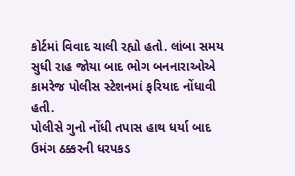કોર્ટમાં વિવાદ ચાલી રહ્યો હતો. લાંબા સમય સુધી રાહ જોયા બાદ ભોગ બનનારાઓએ કામરેજ પોલીસ સ્ટેશનમાં ફરિયાદ નોંધાવી હતી.
પોલીસે ગુનો નોંધી તપાસ હાથ ધર્યા બાદ ઉમંગ ઠક્કરની ધરપકડ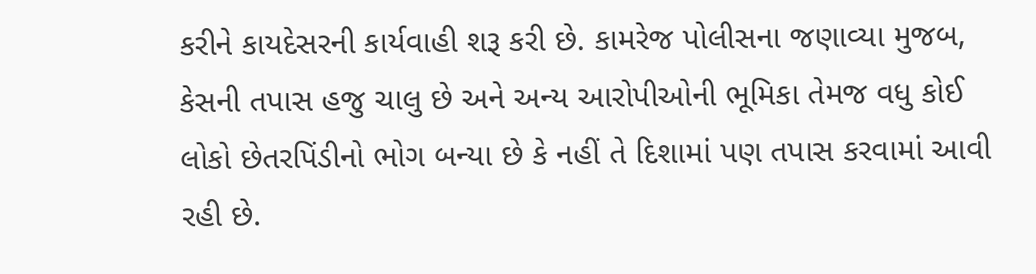કરીને કાયદેસરની કાર્યવાહી શરૂ કરી છે. કામરેજ પોલીસના જણાવ્યા મુજબ, કેસની તપાસ હજુ ચાલુ છે અને અન્ય આરોપીઓની ભૂમિકા તેમજ વધુ કોઈ લોકો છેતરપિંડીનો ભોગ બન્યા છે કે નહીં તે દિશામાં પણ તપાસ કરવામાં આવી રહી છે.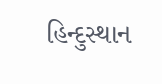હિન્દુસ્થાન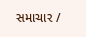સમાચાર /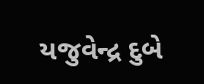યજુવેન્દ્ર દુબે